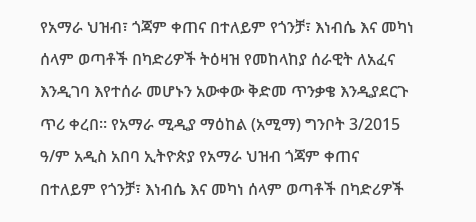የአማራ ህዝብ፣ ጎጃም ቀጠና በተለይም የጎንቻ፣ እነብሴ እና መካነ ሰላም ወጣቶች በካድሪዎች ትዕዛዝ የመከላከያ ሰራዊት ለአፈና እንዲገባ እየተሰራ መሆኑን አውቀው ቅድመ ጥንቃቄ እንዲያደርጉ ጥሪ ቀረበ። የአማራ ሚዲያ ማዕከል (አሚማ) ግንቦት 3/2015 ዓ/ም አዲስ አበባ ኢትዮጵያ የአማራ ህዝብ ጎጃም ቀጠና በተለይም የጎንቻ፣ እነብሴ እና መካነ ሰላም ወጣቶች በካድሪዎች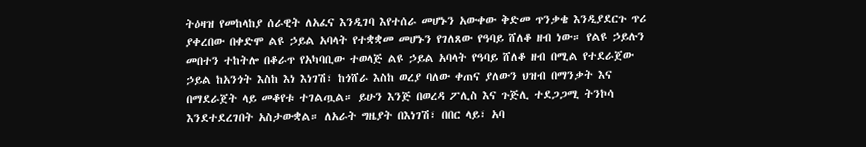ትዕዛዝ የመከላከያ ሰራዊት ለአፈና እንዲገባ እየተሰራ መሆኑን አውቀው ቅድመ ጥንቃቄ እንዲያደርጉ ጥሪ ያቀረበው በቀድሞ ልዩ ኃይል አባላት የተቋቋመ መሆኑን የገለጸው የዓባይ ሸለቆ ዘብ ነው። የልዩ ኃይሉን መበተን ተከትሎ በቆራጥ የአካባቢው ተወላጅ ልዩ ኃይል አባላት የዓባይ ሸለቆ ዘብ በሚል የተደራጀው ኃይል ከአንጎት እስከ እነ እነገሽ፣ ከጎሸራ እስከ ወረያ ባለው ቀጠና ያለውን ህዝብ በማንቃት እና በማደራጀት ላይ መቆየቱ ተገልጧል። ይሁን እንጅ በወረዳ ፖሊስ እና ጉጅሊ ተደጋጋሚ ትንኮሳ እንደተደረገበት አስታውቋል። ለአራት ግዜያት በእነገሽ፣ በበር ላይ፣ አባ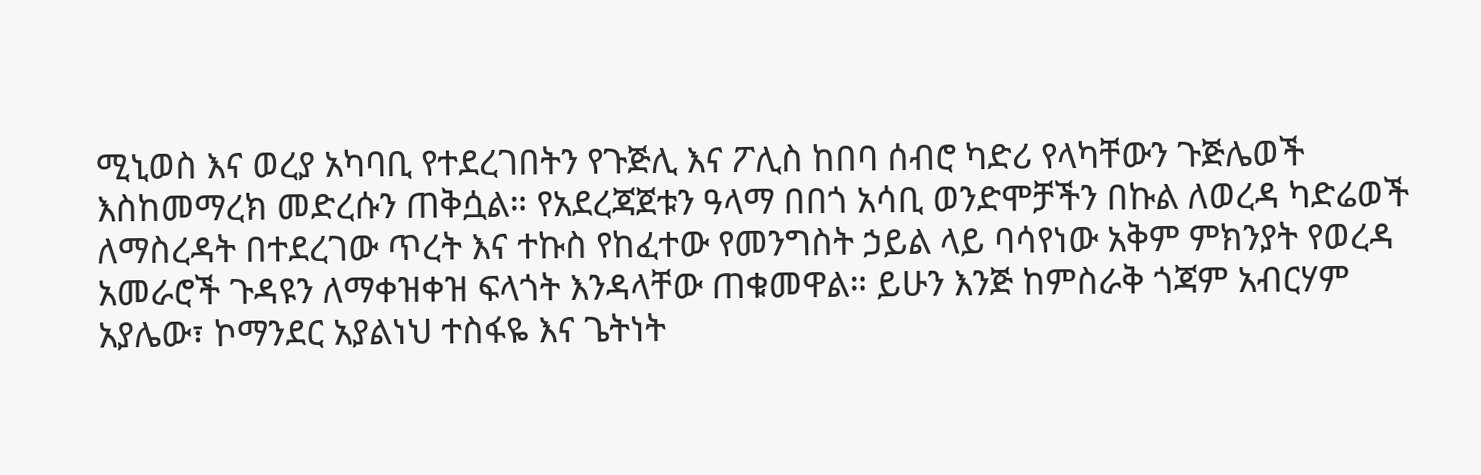ሚኒወስ እና ወረያ አካባቢ የተደረገበትን የጉጅሊ እና ፖሊስ ከበባ ሰብሮ ካድሪ የላካቸውን ጉጅሌወች እስከመማረክ መድረሱን ጠቅሷል። የአደረጃጀቱን ዓላማ በበጎ አሳቢ ወንድሞቻችን በኩል ለወረዳ ካድሬወች ለማስረዳት በተደረገው ጥረት እና ተኩስ የከፈተው የመንግስት ኃይል ላይ ባሳየነው አቅም ምክንያት የወረዳ አመራሮች ጉዳዩን ለማቀዝቀዝ ፍላጎት እንዳላቸው ጠቁመዋል። ይሁን እንጅ ከምስራቅ ጎጃም አብርሃም አያሌው፣ ኮማንደር አያልነህ ተስፋዬ እና ጌትነት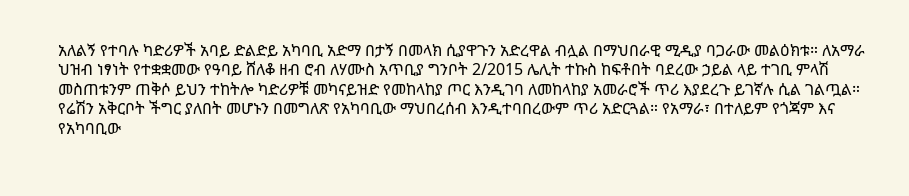አለልኝ የተባሉ ካድሪዎች አባይ ድልድይ አካባቢ አድማ በታኝ በመላክ ሲያዋጉን አድረዋል ብሏል በማህበራዊ ሚዲያ ባጋራው መልዕክቱ። ለአማራ ህዝብ ነፃነት የተቋቋመው የዓባይ ሸለቆ ዘብ ሮብ ለሃሙስ አጥቢያ ግንቦት 2/2015 ሌሊት ተኩስ ከፍቶበት ባደረው ኃይል ላይ ተገቢ ምላሽ መስጠቱንም ጠቅሶ ይህን ተከትሎ ካድሪዎቹ መካናይዝድ የመከላከያ ጦር እንዲገባ ለመከላከያ አመራሮች ጥሪ እያደረጉ ይገኛሉ ሲል ገልጧል። የሬሽን አቅርቦት ችግር ያለበት መሆኑን በመግለጽ የአካባቢው ማህበረሰብ እንዲተባበረውም ጥሪ አድርጓል። የአማራ፣ በተለይም የጎጃም እና የአካባቢው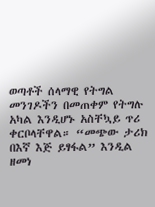ወጣቶች ሰላማዊ የትግል መንገዶችን በመጠቀም የትግሉ አካል እንዲሆኑ አስቸኳይ ጥሪ ቀርቦላቸዋል። “መጭው ታሪክ በእኛ እጅ ይፃፋል” እንዲል ዘመነ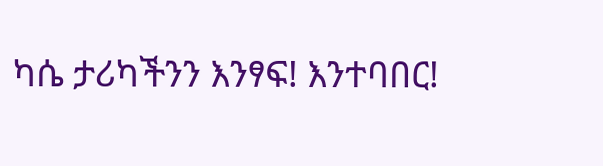ካሴ ታሪካችንን እንፃፍ! እንተባበር!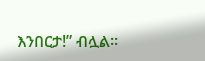እንበርታ!” ብሏል።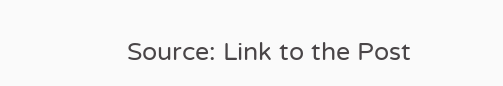Source: Link to the Post